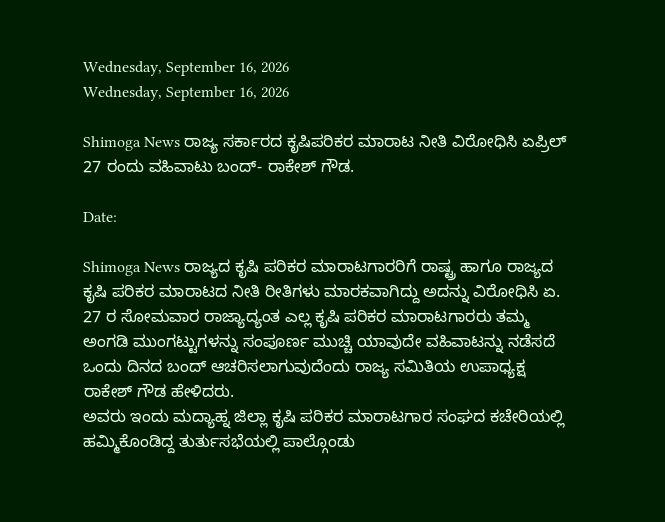Wednesday, September 16, 2026
Wednesday, September 16, 2026

Shimoga News ರಾಜ್ಯ ಸರ್ಕಾರದ ಕೃಷಿಪರಿಕರ ಮಾರಾಟ ನೀತಿ ವಿರೋಧಿಸಿ ಏಪ್ರಿಲ್ 27 ರಂದು ವಹಿವಾಟು ಬಂದ್- ರಾಕೇಶ್ ಗೌಡ.

Date:

Shimoga News ರಾಜ್ಯದ ಕೃಷಿ ಪರಿಕರ ಮಾರಾಟಗಾರರಿಗೆ ರಾಷ್ಟ್ರ ಹಾಗೂ ರಾಜ್ಯದ ಕೃಷಿ ಪರಿಕರ ಮಾರಾಟದ ನೀತಿ ರೀತಿಗಳು ಮಾರಕವಾಗಿದ್ದು ಅದನ್ನು ವಿರೋಧಿಸಿ ಏ. 27 ರ ಸೋಮವಾರ ರಾಜ್ಯಾದ್ಯಂತ ಎಲ್ಲ ಕೃಷಿ ಪರಿಕರ ಮಾರಾಟಗಾರರು ತಮ್ಮ ಅಂಗಡಿ ಮುಂಗಟ್ಟುಗಳನ್ನು ಸಂಪೂರ್ಣ ಮುಚ್ಚಿ ಯಾವುದೇ ವಹಿವಾಟನ್ನು ನಡೆಸದೆ ಒಂದು ದಿನದ ಬಂದ್ ಆಚರಿಸಲಾಗುವುದೆಂದು ರಾಜ್ಯ ಸಮಿತಿಯ ಉಪಾಧ್ಯಕ್ಷ ರಾಕೇಶ್ ಗೌಡ ಹೇಳಿದರು.
ಅವರು ಇಂದು ಮದ್ಯಾಹ್ನ ಜಿಲ್ಲಾ ಕೃಷಿ ಪರಿಕರ ಮಾರಾಟಗಾರ ಸಂಘದ ಕಚೇರಿಯಲ್ಲಿ ಹಮ್ಮಿಕೊಂಡಿದ್ದ ತುರ್ತುಸಭೆಯಲ್ಲಿ ಪಾಲ್ಗೊಂಡು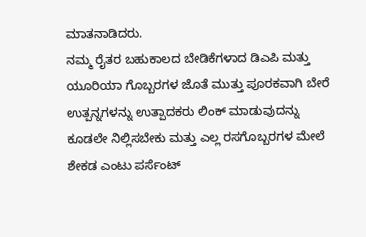ಮಾತನಾಡಿದರು.
ನಮ್ಮ ರೈತರ ಬಹುಕಾಲದ ಬೇಡಿಕೆಗಳಾದ ಡಿಎಪಿ ಮತ್ತು ಯೂರಿಯಾ ಗೊಬ್ಬರಗಳ ಜೊತೆ ಮುತ್ತು ಪೂರಕವಾಗಿ ಬೇರೆ ಉತ್ಪನ್ನಗಳನ್ನು ಉತ್ಪಾದಕರು ಲಿಂಕ್ ಮಾಡುವುದನ್ನು ಕೂಡಲೇ ನಿಲ್ಲಿಸಬೇಕು ಮತ್ತು ಎಲ್ಲ ರಸಗೊಬ್ಬರಗಳ ಮೇಲೆ ಶೇಕಡ ಎಂಟು ಪರ್ಸೆಂಟ್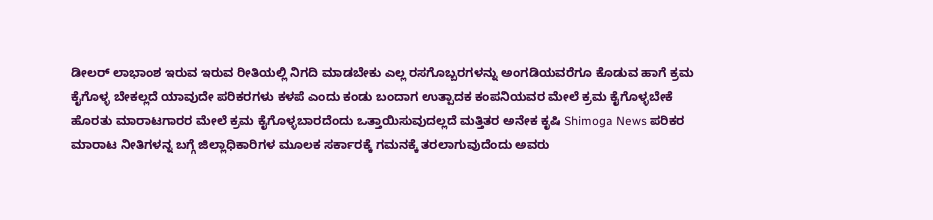ಡೀಲರ್ ಲಾಭಾಂಶ ಇರುವ ಇರುವ ರೀತಿಯಲ್ಲಿ ನಿಗದಿ ಮಾಡಬೇಕು ಎಲ್ಲ ರಸಗೊಬ್ಬರಗಳನ್ನು ಅಂಗಡಿಯವರೆಗೂ ಕೊಡುವ ಹಾಗೆ ಕ್ರಮ ಕೈಗೊಳ್ಳ ಬೇಕಲ್ಲದೆ ಯಾವುದೇ ಪರಿಕರಗಳು ಕಳಪೆ ಎಂದು ಕಂಡು ಬಂದಾಗ ಉತ್ಪಾದಕ ಕಂಪನಿಯವರ ಮೇಲೆ ಕ್ರಮ ಕೈಗೊಳ್ಳಬೇಕೆ ಹೊರತು ಮಾರಾಟಗಾರರ ಮೇಲೆ ಕ್ರಮ ಕೈಗೊಳ್ಳಬಾರದೆಂದು ಒತ್ತಾಯಿಸುವುದಲ್ಲದೆ ಮತ್ತಿತರ ಅನೇಕ ಕೃಷಿ Shimoga News ಪರಿಕರ ಮಾರಾಟ ನೀತಿಗಳನ್ನ ಬಗ್ಗೆ ಜಿಲ್ಲಾಧಿಕಾರಿಗಳ ಮೂಲಕ ಸರ್ಕಾರಕ್ಕೆ ಗಮನಕ್ಕೆ ತರಲಾಗುವುದೆಂದು ಅವರು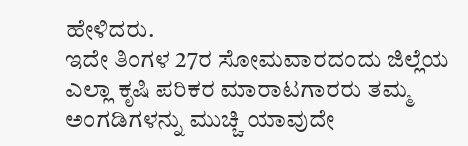ಹೇಳಿದರು.
ಇದೇ ತಿಂಗಳ 27ರ ಸೋಮವಾರದಂದು ಜಿಲ್ಲೆಯ ಎಲ್ಲಾ ಕೃಷಿ ಪರಿಕರ ಮಾರಾಟಗಾರರು ತಮ್ಮ ಅಂಗಡಿಗಳನ್ನು ಮುಚ್ಚಿ ಯಾವುದೇ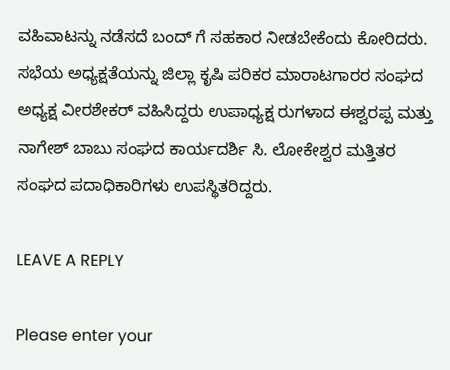ವಹಿವಾಟನ್ನು ನಡೆಸದೆ ಬಂದ್ ಗೆ ಸಹಕಾರ ನೀಡಬೇಕೆಂದು ಕೋರಿದರು.
ಸಭೆಯ ಅಧ್ಯಕ್ಷತೆಯನ್ನು ಜಿಲ್ಲಾ ಕೃಷಿ ಪರಿಕರ ಮಾರಾಟಗಾರರ ಸಂಘದ ಅಧ್ಯಕ್ಷ ವೀರಶೇಕರ್ ವಹಿಸಿದ್ದರು ಉಪಾಧ್ಯಕ್ಷ ರುಗಳಾದ ಈಶ್ವರಪ್ಪ ಮತ್ತು ನಾಗೇಶ್ ಬಾಬು ಸಂಘದ ಕಾರ್ಯದರ್ಶಿ ಸಿ. ಲೋಕೇಶ್ವರ ಮತ್ತಿತರ ಸಂಘದ ಪದಾಧಿಕಾರಿಗಳು ಉಪಸ್ಥಿತರಿದ್ದರು.

LEAVE A REPLY

Please enter your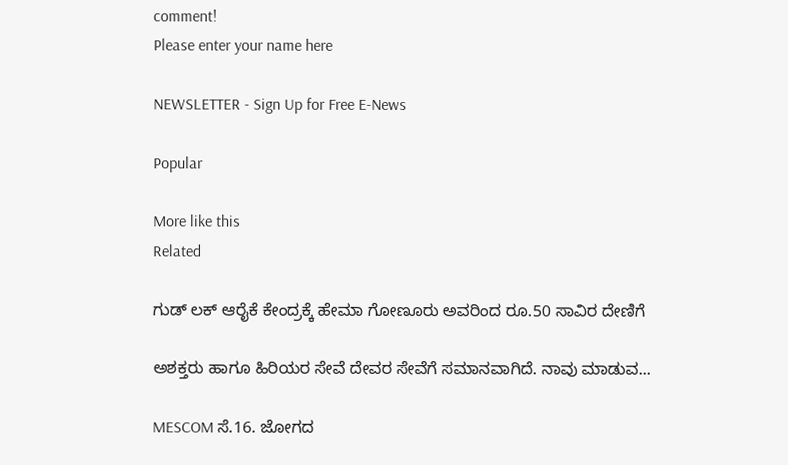comment!
Please enter your name here

NEWSLETTER - Sign Up for Free E-News

Popular

More like this
Related

ಗುಡ್ ಲಕ್ ಆರೈಕೆ ಕೇಂದ್ರಕ್ಕೆ ಹೇಮಾ ಗೋಣೂರು ಅವರಿಂದ ರೂ.50 ಸಾವಿರ ದೇಣಿಗೆ

ಅಶಕ್ತರು ಹಾಗೂ ಹಿರಿಯರ ಸೇವೆ ದೇವರ ಸೇವೆಗೆ ಸಮಾನವಾಗಿದೆ. ನಾವು ಮಾಡುವ...

MESCOM ಸೆ.16. ಜೋಗದ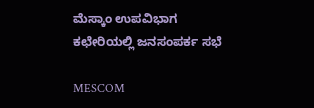ಮೆಸ್ಕಾಂ ಉಪವಿಭಾಗ ಕಛೇರಿಯಲ್ಲಿ ಜನಸಂಪರ್ಕ ಸಭೆ

MESCOM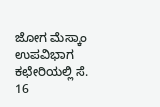ಜೋಗ ಮೆಸ್ಕಾಂ ಉಪವಿಭಾಗ ಕಛೇರಿಯಲ್ಲಿ ಸೆ. 16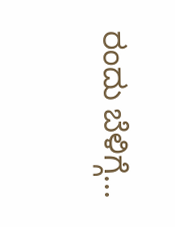ರಂದು ಬೆಳಿಗ್ಗೆ...